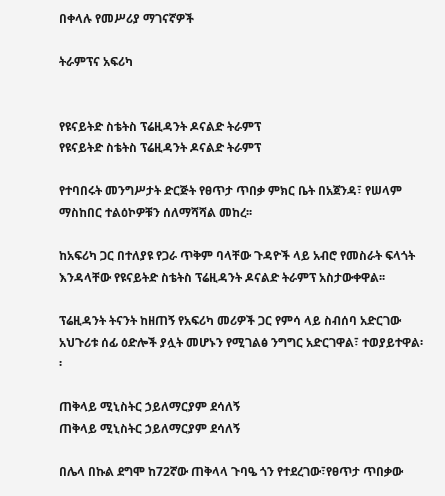በቀላሉ የመሥሪያ ማገናኛዎች

ትራምፕና አፍሪካ


የዩናይትድ ስቴትስ ፕሬዚዳንት ዶናልድ ትራምፕ
የዩናይትድ ስቴትስ ፕሬዚዳንት ዶናልድ ትራምፕ

የተባበሩት መንግሥታት ድርጅት የፀጥታ ጥበቃ ምክር ቤት በአጀንዳ፣ የሠላም ማስከበር ተልዕኮዎቹን ሰለማሻሻል መከረ፡፡

ከአፍሪካ ጋር በተለያዩ የጋራ ጥቅም ባላቸው ጉዳዮች ላይ አብሮ የመስራት ፍላጎት እንዳላቸው የዩናይትድ ስቴትስ ፕሬዚዳንት ዶናልድ ትራምፕ አስታውቀዋል፡፡

ፕሬዚዳንት ትናንት ከዘጠኝ የአፍሪካ መሪዎች ጋር የምሳ ላይ ስብሰባ አድርገው አህጉሪቱ ሰፊ ዕድሎች ያሏት መሆኑን የሚገልፅ ንግግር አድርገዋል፣ ተወያይተዋል፡፡

ጠቅላይ ሚኒስትር ኃይለማርያም ደሳለኝ
ጠቅላይ ሚኒስትር ኃይለማርያም ደሳለኝ

በሌላ በኩል ደግሞ ከ72ኛው ጠቅላላ ጉባዔ ጎን የተደረገው፣የፀጥታ ጥበቃው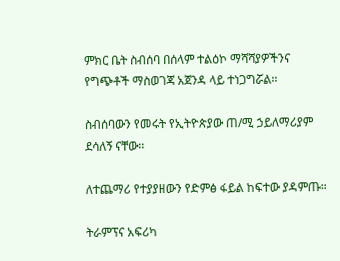ምክር ቤት ስብሰባ በሰላም ተልዕኮ ማሻሻያዎችንና የግጭቶች ማስወገጃ አጀንዳ ላይ ተነጋግሯል፡፡

ስብሰባውን የመሩት የኢትዮጵያው ጠ/ሚ ኃይለማሪያም ደሳለኝ ናቸው፡፡

ለተጨማሪ የተያያዘውን የድምፅ ፋይል ከፍተው ያዳምጡ።

ትራምፕና አፍሪካ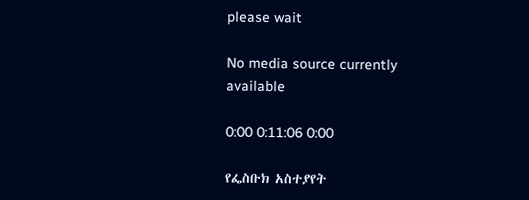please wait

No media source currently available

0:00 0:11:06 0:00

የፌስቡክ አስተያየት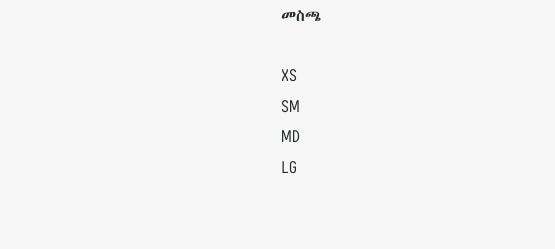መስጫ

XS
SM
MD
LG